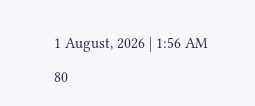1 August, 2026 | 1:56 AM

80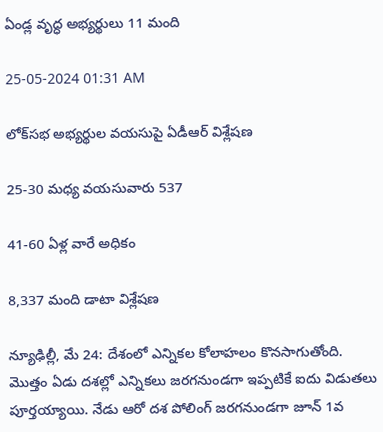ఏండ్ల వృద్ధ అభ్యర్థులు 11 మంది

25-05-2024 01:31 AM

లోక్‌సభ అభ్యర్థుల వయసుపై ఏడీఆర్ విశ్లేషణ

25-30 మధ్య వయసువారు 537

41-60 ఏళ్ల వారే అధికం

8,337 మంది డాటా విశ్లేషణ

న్యూఢిల్లీ, మే 24: దేశంలో ఎన్నికల కోలాహలం కొనసాగుతోంది. మొత్తం ఏడు దశల్లో ఎన్నికలు జరగనుండగా ఇప్పటికే ఐదు విడుతలు పూర్తయ్యాయి. నేడు ఆరో దశ పోలింగ్ జరగనుండగా జూన్ 1వ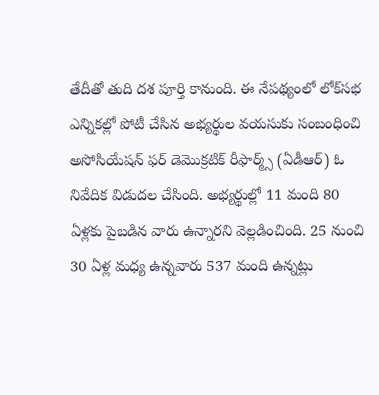తేదీతో తుది దశ పూర్తి కానుంది. ఈ నేపథ్యంలో లోక్‌సభ ఎన్నికల్లో పోటీ చేసిన అభ్యర్థుల వయసుకు సంబంధించి అసోసియేషన్ ఫర్ డెమొక్రటిక్ రీఫార్మ్స్ (ఏడీఆర్) ఓ నివేదిక విడుదల చేసింది. అభ్యర్థుల్లో 11 మంది 80 ఏళ్లకు పైబడిన వారు ఉన్నారని వెల్లడించింది. 25 నుంచి 30 ఏళ్ల మధ్య ఉన్నవారు 537 మంది ఉన్నట్లు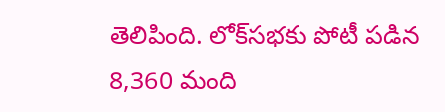తెలిపింది. లోక్‌సభకు పోటీ పడిన 8,360 మంది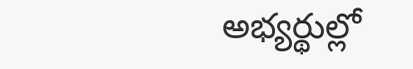అభ్యర్థుల్లో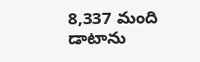8,337 మంది డాటాను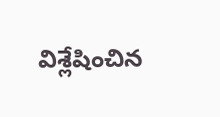విశ్లేషించిన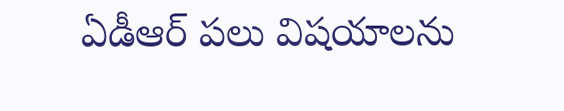ఏడీఆర్ పలు విషయాలను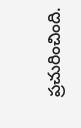ప్రచురించింది.